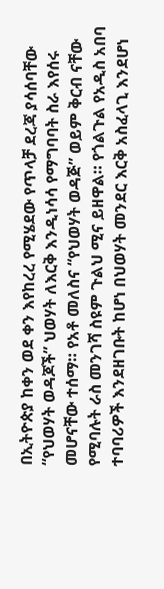በኢትዮጵያ ከቀን ወደ ቀን እየከረረ የሚሄደው የጥላቻ ደረጃ ያሳሰባቸው “የህወሃት ወዳጆች” ህወሃት ለእርቅ እንዲነሳሳ የማግባባት ስራ እየሰሩ መሆናቸው ተሰማ። የአቶ መለስና “የህወሃት ወዳጅ” ወይም ቅርብ ናቸው የሚባሉት ራስ መንገሻ ስዩም ጉልህ ሚና ይዘዋል። የጎልጉል የአዲስ አበባ ተባባሪዎች እንደዘገቡት ከሆነ በህወሃት መንደር እርቅ አስፈላጊ እንደሆነ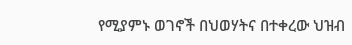የሚያምኑ ወገኖች በህወሃትና በተቀረው ህዝብ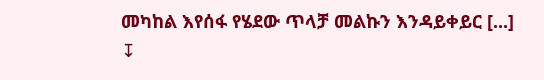መካከል እየሰፋ የሄደው ጥላቻ መልኩን እንዳይቀይር [...]
↧